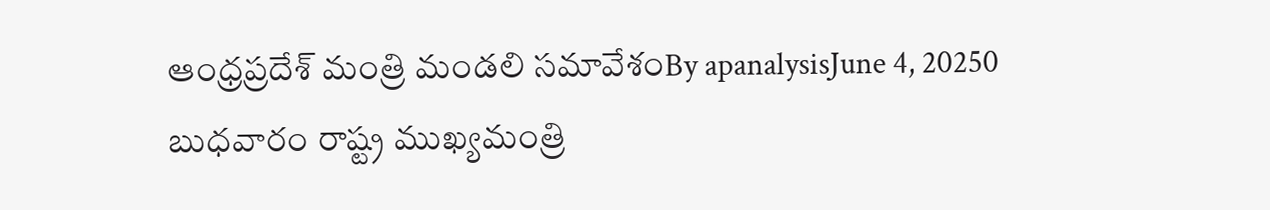ఆంధ్రప్రదేశ్ మంత్రి మండలి సమావేశంBy apanalysisJune 4, 20250 బుధవారం రాష్ట్ర ముఖ్యమంత్రి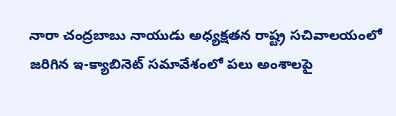నారా చంద్రబాబు నాయుడు అధ్యక్షతన రాష్ట్ర సచివాలయంలో జరిగిన ఇ-క్యాబినెట్ సమావేశంలో పలు అంశాలపై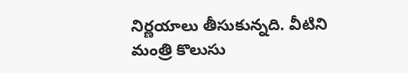నిర్ణయాలు తీసుకున్నది. వీటిని మంత్రి కొలుసు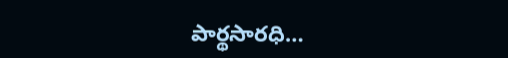పార్థసారధి…